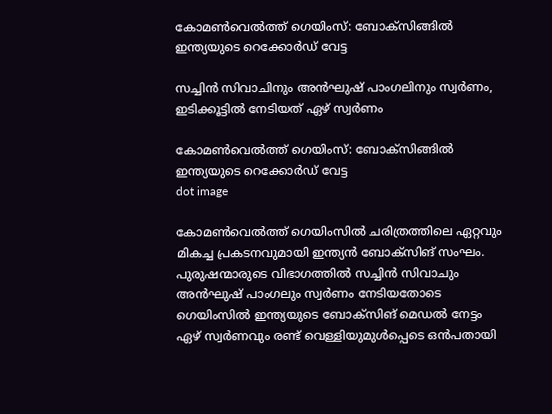കോമണ്‍വെല്‍ത്ത് ഗെയിംസ്: ബോക്‌സിങ്ങില്‍ ഇന്ത്യയുടെ റെക്കോര്‍ഡ് വേട്ട

സച്ചിന്‍ സിവാചിനും അന്‍ഘുഷ് പാംഗലിനും സ്വര്‍ണം, ഇടിക്കൂട്ടില്‍ നേടിയത് ഏഴ് സ്വര്‍ണം

കോമണ്‍വെല്‍ത്ത് ഗെയിംസ്: ബോക്‌സിങ്ങില്‍ ഇന്ത്യയുടെ റെക്കോര്‍ഡ് വേട്ട
dot image

കോമണ്‍വെല്‍ത്ത് ഗെയിംസില്‍ ചരിത്രത്തിലെ ഏറ്റവും മികച്ച പ്രകടനവുമായി ഇന്ത്യന്‍ ബോക്‌സിങ് സംഘം. പുരുഷന്മാരുടെ വിഭാഗത്തില്‍ സച്ചിന്‍ സിവാചും അന്‍ഘുഷ് പാംഗലും സ്വര്‍ണം നേടിയതോടെ ഗെയിംസില്‍ ഇന്ത്യയുടെ ബോക്‌സിങ് മെഡല്‍ നേട്ടം ഏഴ് സ്വര്‍ണവും രണ്ട് വെള്ളിയുമുള്‍പ്പെടെ ഒന്‍പതായി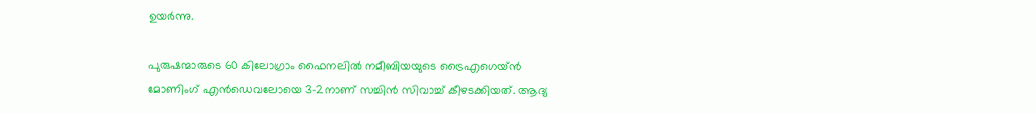ഉയര്‍ന്നു.

പുരുഷന്മാരുടെ 60 കിലോഗ്രാം ഫൈനലില്‍ നമീബിയയുടെ ട്രൈഎഗെയ്ന്‍ മോണിംഗ് എന്‍ഡെവലോയെ 3-2നാണ് സച്ചിന്‍ സിവാച്ച് കീഴടക്കിയത്. ആദ്യ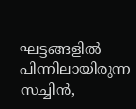ഘട്ടങ്ങളില്‍ പിന്നിലായിരുന്ന സച്ചിന്‍,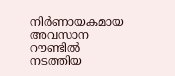നിര്‍ണായകമായ അവസാന റൗണ്ടില്‍ നടത്തിയ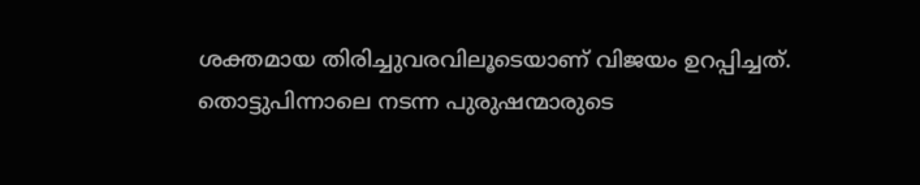ശക്തമായ തിരിച്ചുവരവിലൂടെയാണ് വിജയം ഉറപ്പിച്ചത്. തൊട്ടുപിന്നാലെ നടന്ന പുരുഷന്മാരുടെ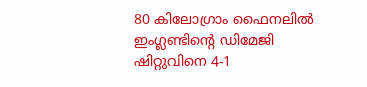80 കിലോഗ്രാം ഫൈനലില്‍ ഇംഗ്ലണ്ടിന്റെ ഡിമേജി ഷിറ്റുവിനെ 4-1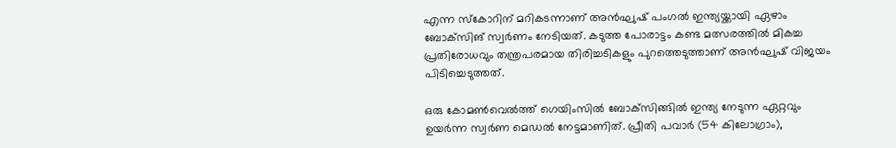എന്ന സ്‌കോറിന് മറികടന്നാണ് അന്‍ഘുഷ് പംഗല്‍ ഇന്ത്യയ്ക്കായി ഏഴാം ബോക്‌സിങ് സ്വര്‍ണം നേടിയത്. കടുത്ത പോരാട്ടം കണ്ട മത്സരത്തില്‍ മികച്ച പ്രതിരോധവും തന്ത്രപരമായ തിരിച്ചടികളും പുറത്തെടുത്താണ് അന്‍ഘുഷ് വിജയം പിടിച്ചെടുത്തത്.

ഒരു കോമണ്‍വെല്‍ത്ത് ഗെയിംസില്‍ ബോക്‌സിങ്ങില്‍ ഇന്ത്യ നേടുന്ന ഏറ്റവും ഉയര്‍ന്ന സ്വര്‍ണ മെഡല്‍ നേട്ടമാണിത്. പ്രീതി പവാര്‍ (54 കിലോഗ്രാം),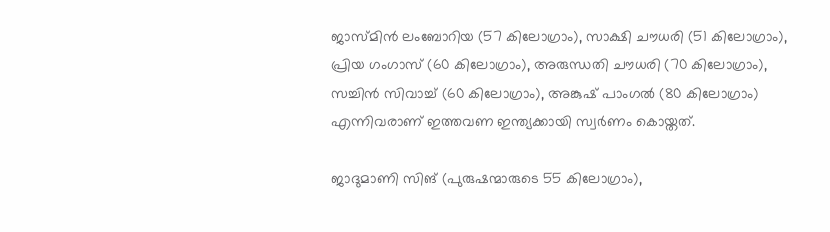ജാസ്മിന്‍ ലംബോറിയ (57 കിലോഗ്രാം), സാക്ഷി ചൗധരി (51 കിലോഗ്രാം), പ്രിയ ഗംഗാസ് (60 കിലോഗ്രാം), അരുന്ധതി ചൗധരി (70 കിലോഗ്രാം), സച്ചിന്‍ സിവാച്ച് (60 കിലോഗ്രാം), അങ്കുഷ് പാംഗല്‍ (80 കിലോഗ്രാം) എന്നിവരാണ് ഇത്തവണ ഇന്ത്യക്കായി സ്വര്‍ണം കൊയ്തത്.

ജാദുമാണി സിങ് (പുരുഷന്മാരുടെ 55 കിലോഗ്രാം),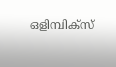ഒളിമ്പിക്‌സ്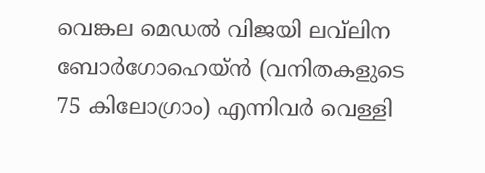വെങ്കല മെഡല്‍ വിജയി ലവ്‌ലിന ബോര്‍ഗോഹെയ്ന്‍ (വനിതകളുടെ 75 കിലോഗ്രാം) എന്നിവര്‍ വെള്ളി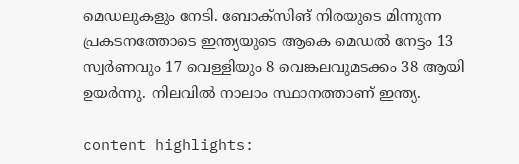മെഡലുകളും നേടി. ബോക്‌സിങ് നിരയുടെ മിന്നുന്ന പ്രകടനത്തോടെ ഇന്ത്യയുടെ ആകെ മെഡല്‍ നേട്ടം 13 സ്വര്‍ണവും 17 വെള്ളിയും 8 വെങ്കലവുമടക്കം 38 ആയി ഉയര്‍ന്നു. നിലവില്‍ നാലാം സ്ഥാനത്താണ് ഇന്ത്യ.

content highlights: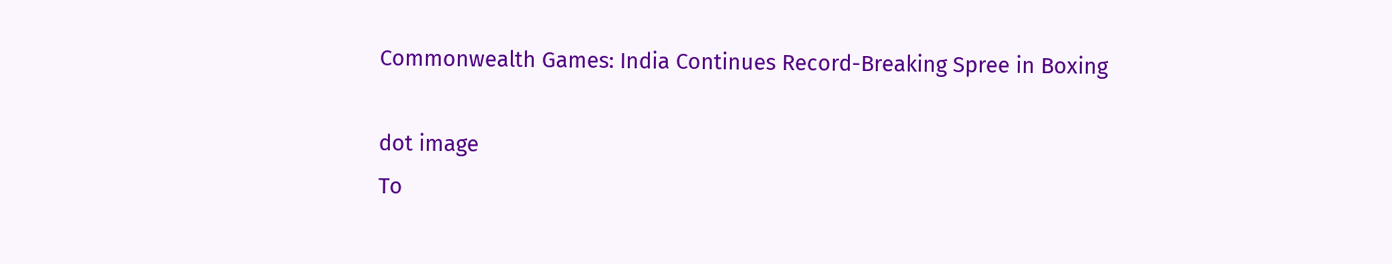Commonwealth Games: India Continues Record-Breaking Spree in Boxing

dot image
To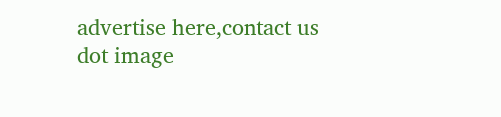advertise here,contact us
dot image